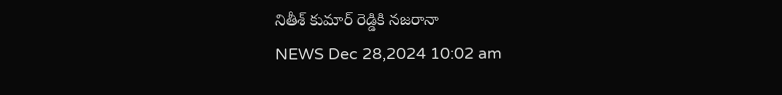నితీశ్ కుమార్ రెడ్డికి నజరానా
NEWS Dec 28,2024 10:02 am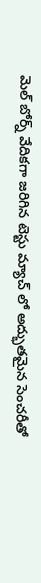మెల్ బోర్న్ వేదికగా జరిగిన టెస్టు మ్యాచ్ లో అద్భుతమైన సెంచరీతో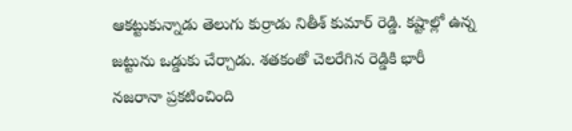ఆకట్టుకున్నాడు తెలుగు కుర్రాడు నితీశ్ కుమార్ రెడ్డి. కష్టాల్లో ఉన్న జట్టును ఒడ్డుకు చేర్చాడు. శతకంతో చెలరేగిన రెడ్డికి భారీ నజరానా ప్రకటించింది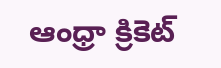ఆంధ్రా క్రికెట్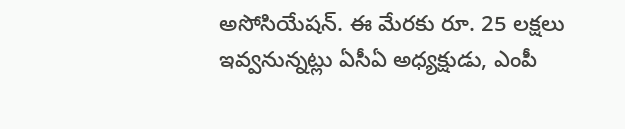అసోసియేషన్. ఈ మేరకు రూ. 25 లక్షలు ఇవ్వనున్నట్లు ఏసీఏ అధ్యక్షుడు, ఎంపీ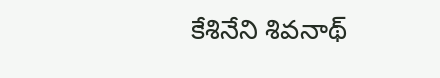కేశినేని శివనాథ్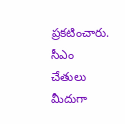ప్రకటించారు. సీఎం చేతులు మీదుగా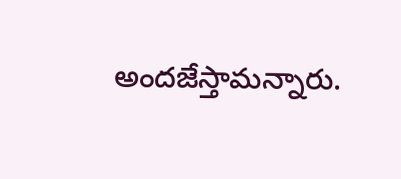అందజేస్తామన్నారు.